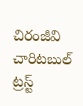చిరంజీవి చారిటబుల్ ట్రస్ట్‌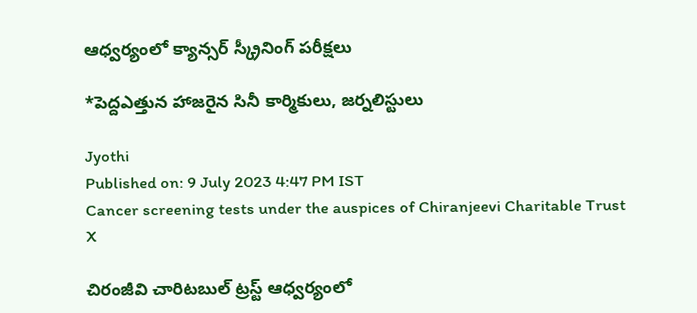ఆధ్వర్యంలో క్యాన్సర్‌ స్క్రీనింగ్ పరీక్షలు

*పెద్దఎత్తున హాజరైన సినీ కార్మికులు, జర్నలిస్టులు

Jyothi
Published on: 9 July 2023 4:47 PM IST
Cancer screening tests under the auspices of Chiranjeevi Charitable Trust
X

చిరంజీవి చారిటబుల్ ట్రస్ట్‌ ఆధ్వర్యంలో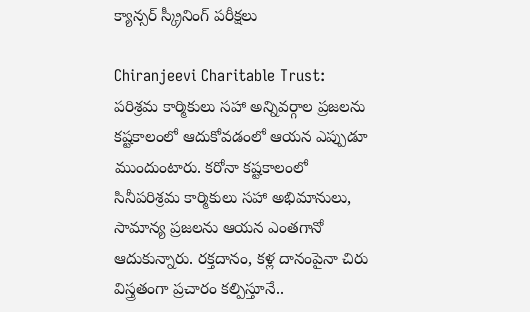క్యాన్సర్‌ స్క్రీనింగ్ పరీక్షలు

Chiranjeevi Charitable Trust: పరిశ్రమ కార్మికులు సహా అన్నివర్గాల ప్రజలను కష్టకాలంలో ఆదుకోవడంలో ఆయన ఎప్పుడూ ముందుంటారు. కరోనా కష్టకాలంలో సినీపరిశ్రమ కార్మికులు సహా అభిమానులు, సామాన్య ప్రజలను ఆయన ఎంతగానో ఆదుకున్నారు. రక్తదానం, కళ్ల దానంపైనా చిరు విస్త్రతంగా ప్రచారం కల్పిస్తూనే..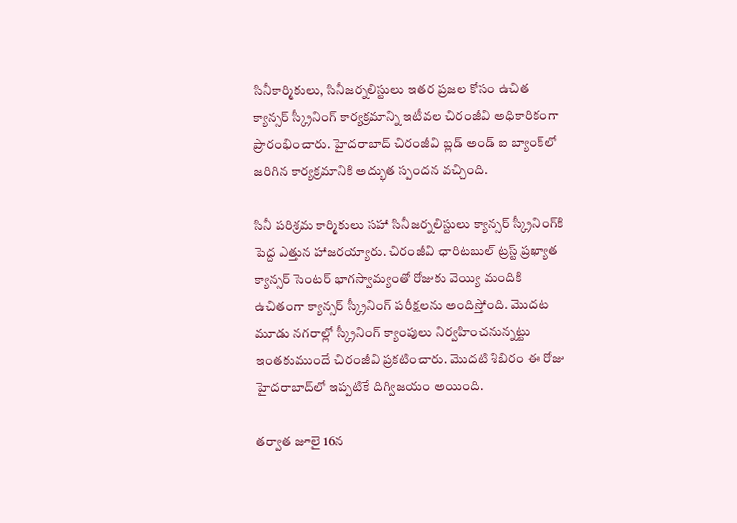సినీకార్మికులు, సినీజర్నలిస్టులు ఇతర ప్రజల కోసం ఉచిత క్యాన్సర్ స్క్రీనింగ్ కార్యక్రమాన్ని ఇటీవల చిరంజీవి అధికారికంగా ప్రారంభించారు. హైదరాబాద్ చిరంజీవి బ్లడ్ అండ్ ఐ బ్యాంక్‌లో జరిగిన కార్యక్రమానికి అద్భుత స్పందన వచ్చింది.

సినీ పరిశ్రమ కార్మికులు సహా సినీజర్నలిస్టులు క్యాన్సర్ స్క్రీనింగ్‌కి పెద్ద ఎత్తున హాజరయ్యారు. చిరంజీవి ఛారిటబుల్ ట్రస్ట్ ప్రఖ్యాత క్యాన్సర్ సెంటర్ భాగస్వామ్యంతో రోజుకు వెయ్యి మందికి ఉచితంగా క్యాన్సర్ స్క్రీనింగ్ పరీక్షలను అందిస్తోంది. మొదట మూడు నగరాల్లో స్క్రీనింగ్ క్యాంపులు నిర్వహించనున్నట్టు ఇంతకుముందే చిరంజీవి ప్రకటించారు. మొదటి శిబిరం ఈ రోజు హైదరాబాద్‌లో ఇప్పటికే దిగ్విజయం అయింది.

తర్వాత జూలై 16న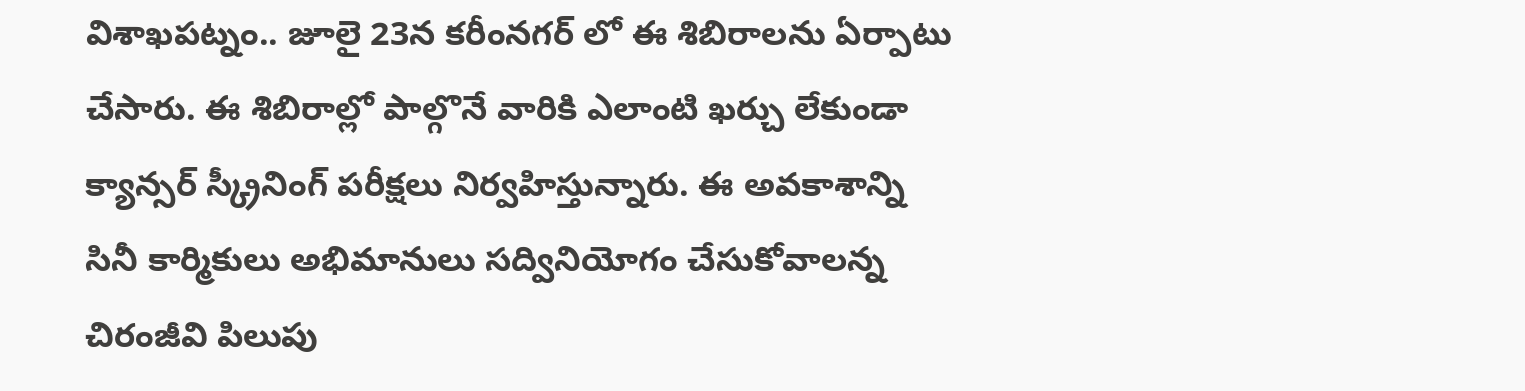విశాఖపట్నం.. జూలై 23న కరీంనగర్ లో ఈ శిబిరాలను ఏర్పాటు చేసారు. ఈ శిబిరాల్లో పాల్గొనే వారికి ఎలాంటి ఖర్చు లేకుండా క్యాన్సర్ స్క్రీనింగ్ పరీక్షలు నిర్వహిస్తున్నారు. ఈ అవకాశాన్ని సినీ కార్మికులు అభిమానులు సద్వినియోగం చేసుకోవాలన్న చిరంజీవి పిలుపు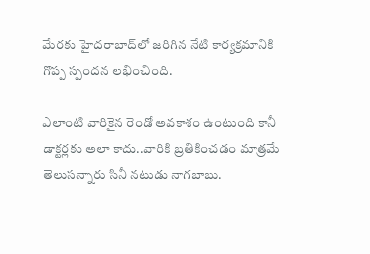మేరకు హైదరాబాద్‌లో జరిగిన నేటి కార్యక్రమానికి గొప్ప స్పందన లభించింది.

ఎలాంటి వారికైన రెండో అవకాశం ఉంటుంది కానీ డాక్టర్లకు అలా కాదు..వారికి బ్రతికించడం మాత్రమే తెలుసన్నారు సినీ నటుడు నాగబాబు.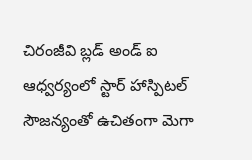చిరంజీవి బ్లడ్ అండ్ ఐ ఆధ్వర్యంలో స్టార్ హాస్పిటల్ సౌజన్యంతో ఉచితంగా మెగా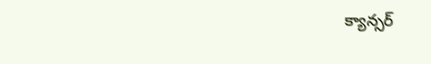క్యాన్సర్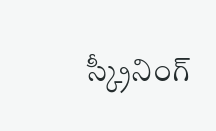స్క్రీనింగ్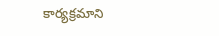కార్యక్రమాని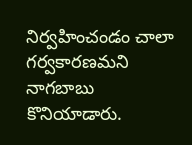నిర్వహించండం చాలా గర్వకారణమని నాగబాబు కొనియాడారు.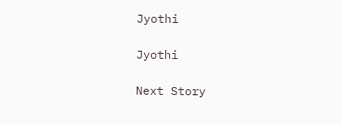Jyothi

Jyothi

Next Story